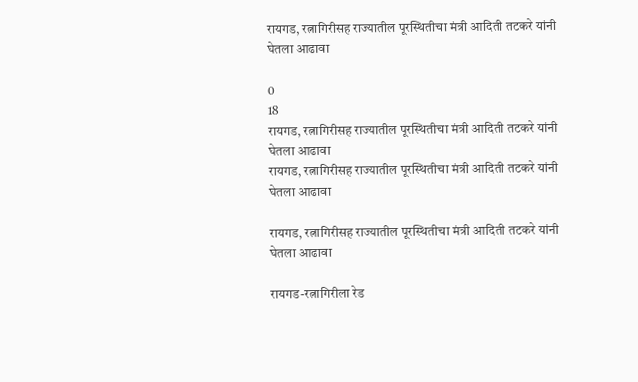रायगड, रत्नागिरीसह राज्यातील पूरस्थितीचा मंत्री आदिती तटकरे यांनी घेतला आढावा

0
18
रायगड, रत्नागिरीसह राज्यातील पूरस्थितीचा मंत्री आदिती तटकरे यांनी घेतला आढावा
रायगड, रत्नागिरीसह राज्यातील पूरस्थितीचा मंत्री आदिती तटकरे यांनी घेतला आढावा

रायगड, रत्नागिरीसह राज्यातील पूरस्थितीचा मंत्री आदिती तटकरे यांनी घेतला आढावा

रायगड-रत्नागिरीला रेड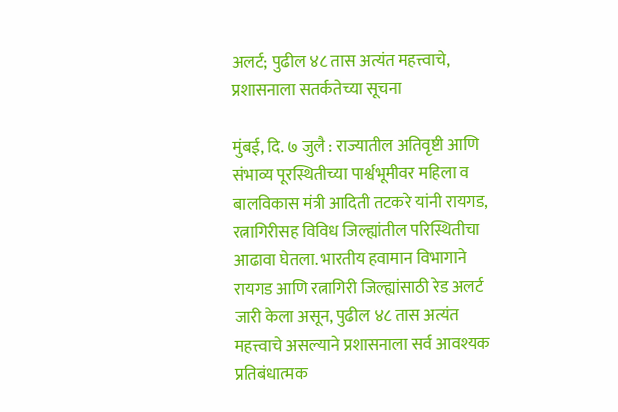अलर्ट; पुढील ४८ तास अत्यंत महत्त्वाचे, प्रशासनाला सतर्कतेच्या सूचना

मुंबई, दि. ७ जुलै : राज्यातील अतिवृष्टी आणि संभाव्य पूरस्थितीच्या पार्श्वभूमीवर महिला व बालविकास मंत्री आदिती तटकरे यांनी रायगड, रत्नागिरीसह विविध जिल्ह्यांतील परिस्थितीचा आढावा घेतला. भारतीय हवामान विभागाने रायगड आणि रत्नागिरी जिल्ह्यांसाठी रेड अलर्ट जारी केला असून, पुढील ४८ तास अत्यंत महत्त्वाचे असल्याने प्रशासनाला सर्व आवश्यक प्रतिबंधात्मक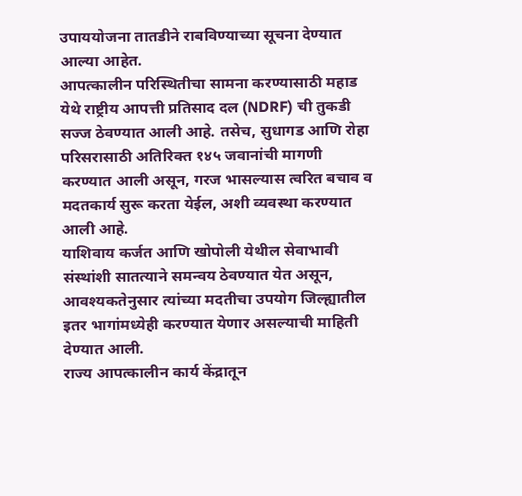उपाययोजना तातडीने राबविण्याच्या सूचना देण्यात आल्या आहेत.
आपत्कालीन परिस्थितीचा सामना करण्यासाठी महाड येथे राष्ट्रीय आपत्ती प्रतिसाद दल (NDRF) ची तुकडी सज्ज ठेवण्यात आली आहे. तसेच, सुधागड आणि रोहा परिसरासाठी अतिरिक्त १४५ जवानांची मागणी करण्यात आली असून, गरज भासल्यास त्वरित बचाव व मदतकार्य सुरू करता येईल, अशी व्यवस्था करण्यात आली आहे.
याशिवाय कर्जत आणि खोपोली येथील सेवाभावी संस्थांशी सातत्याने समन्वय ठेवण्यात येत असून, आवश्यकतेनुसार त्यांच्या मदतीचा उपयोग जिल्ह्यातील इतर भागांमध्येही करण्यात येणार असल्याची माहिती देण्यात आली.
राज्य आपत्कालीन कार्य केंद्रातून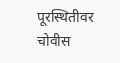पूरस्थितीवर चोवीस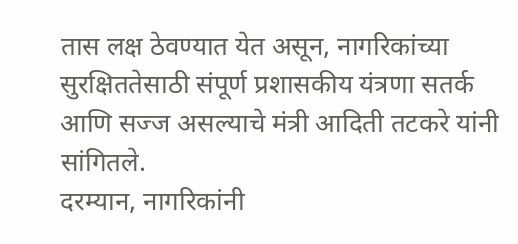तास लक्ष ठेवण्यात येत असून, नागरिकांच्या सुरक्षिततेसाठी संपूर्ण प्रशासकीय यंत्रणा सतर्क आणि सज्ज असल्याचे मंत्री आदिती तटकरे यांनी सांगितले.
दरम्यान, नागरिकांनी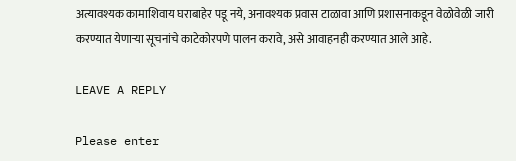अत्यावश्यक कामाशिवाय घराबाहेर पडू नये, अनावश्यक प्रवास टाळावा आणि प्रशासनाकडून वेळोवेळी जारी करण्यात येणाऱ्या सूचनांचे काटेकोरपणे पालन करावे, असे आवाहनही करण्यात आले आहे.

LEAVE A REPLY

Please enter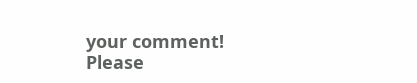your comment!
Please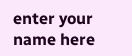enter your name here